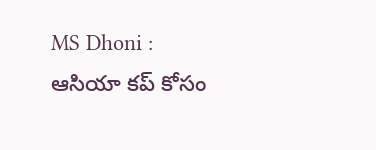MS Dhoni : ఆసియా కప్ కోసం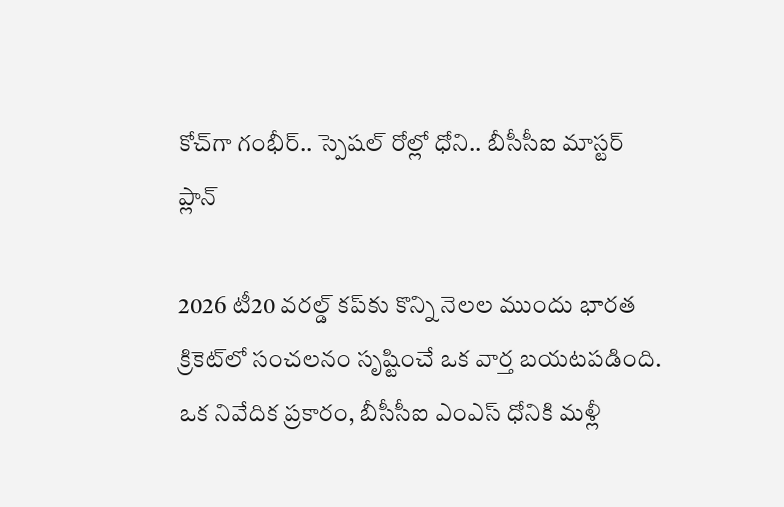కోచ్‌గా గంభీర్.. స్పెషల్ రోల్లో ధోని.. బీసీసీఐ మాస్టర్ ప్లాన్

2026 టీ20 వరల్డ్ కప్‌కు కొన్ని నెలల ముందు భారత క్రికెట్‌లో సంచలనం సృష్టించే ఒక వార్త బయటపడింది. ఒక నివేదిక ప్రకారం, బీసీసీఐ ఎంఎస్ ధోనికి మళ్లీ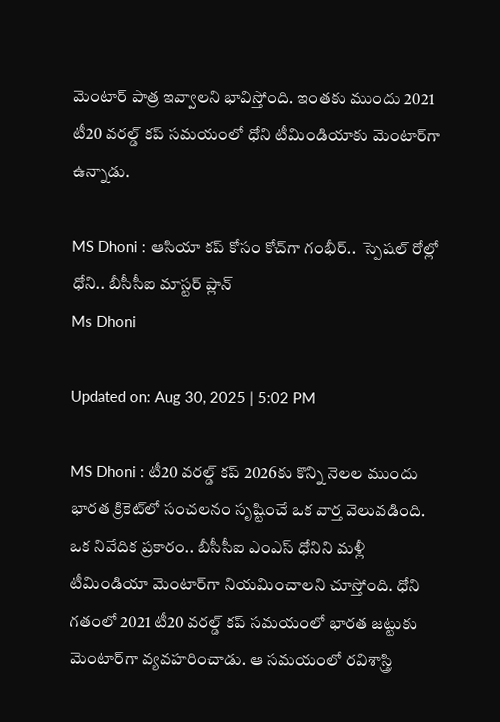మెంటార్ పాత్ర ఇవ్వాలని భావిస్తోంది. ఇంతకు ముందు 2021 టీ20 వరల్డ్ కప్ సమయంలో ధోని టీమిండియాకు మెంటార్‌గా ఉన్నాడు.

MS Dhoni : ఆసియా కప్ కోసం కోచ్‌గా గంభీర్..  స్పెషల్ రోల్లో ధోని.. బీసీసీఐ మాస్టర్ ప్లాన్
Ms Dhoni

Updated on: Aug 30, 2025 | 5:02 PM

MS Dhoni : టీ20 వరల్డ్ కప్ 2026కు కొన్ని నెలల ముందు భారత క్రికెట్‌లో సంచలనం సృష్టించే ఒక వార్త వెలువడింది. ఒక నివేదిక ప్రకారం.. బీసీసీఐ ఎంఎస్ ధోనిని మళ్లీ టీమిండియా మెంటార్‌గా నియమించాలని చూస్తోంది. ధోని గతంలో 2021 టీ20 వరల్డ్ కప్ సమయంలో భారత జట్టుకు మెంటార్‌గా వ్యవహరించాడు. ఆ సమయంలో రవిశాస్త్రి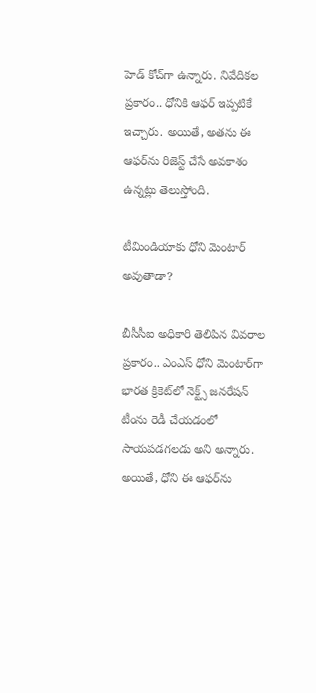హెడ్ కోచ్‌గా ఉన్నారు. నివేదికల ప్రకారం.. ధోనికి ఆఫర్ ఇప్పటికే ఇచ్చారు. అయితే, అతను ఈ ఆఫర్‌ను రిజెస్ట్ చేసే అవకాశం ఉన్నట్లు తెలుస్తోంది.

టీమిండియాకు ధోని మెంటార్ అవుతాడా?

బీసీసీఐ అధికారి తెలిపిన వివరాల ప్రకారం.. ఎంఎస్ ధోని మెంటార్‌గా భారత క్రికెట్‌లో నెక్ట్స్ జనరేషన్ టీంను రెడీ చేయడంలో సాయపడగలడు అని అన్నారు. అయితే, ధోని ఈ ఆఫర్‌ను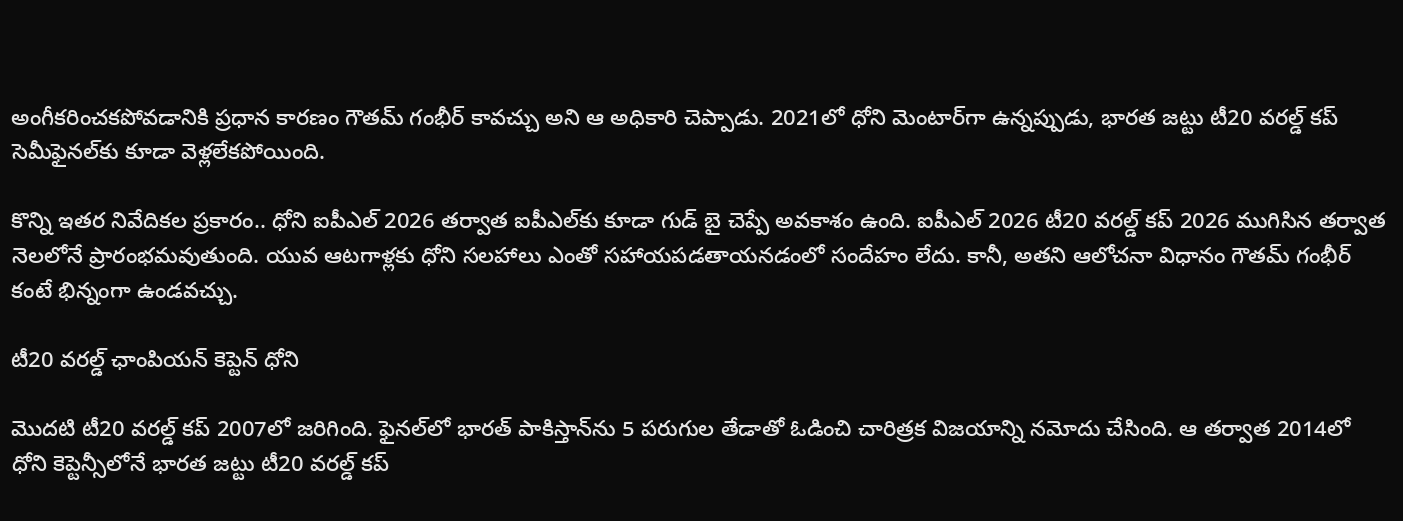అంగీకరించకపోవడానికి ప్రధాన కారణం గౌతమ్ గంభీర్ కావచ్చు అని ఆ అధికారి చెప్పాడు. 2021లో ధోని మెంటార్‌గా ఉన్నప్పుడు, భారత జట్టు టీ20 వరల్డ్ కప్ సెమీఫైనల్‌కు కూడా వెళ్లలేకపోయింది.

కొన్ని ఇతర నివేదికల ప్రకారం.. ధోని ఐపీఎల్ 2026 తర్వాత ఐపీఎల్‌కు కూడా గుడ్ బై చెప్పే అవకాశం ఉంది. ఐపీఎల్ 2026 టీ20 వరల్డ్ కప్ 2026 ముగిసిన తర్వాత నెలలోనే ప్రారంభమవుతుంది. యువ ఆటగాళ్లకు ధోని సలహాలు ఎంతో సహాయపడతాయనడంలో సందేహం లేదు. కానీ, అతని ఆలోచనా విధానం గౌతమ్ గంభీర్ కంటే భిన్నంగా ఉండవచ్చు.

టీ20 వరల్డ్ ఛాంపియన్ కెప్టెన్ ధోని

మొదటి టీ20 వరల్డ్ కప్ 2007లో జరిగింది. ఫైనల్‌లో భారత్ పాకిస్తాన్‌ను 5 పరుగుల తేడాతో ఓడించి చారిత్రక విజయాన్ని నమోదు చేసింది. ఆ తర్వాత 2014లో ధోని కెప్టెన్సీలోనే భారత జట్టు టీ20 వరల్డ్ కప్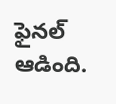ఫైనల్‌ ఆడింది.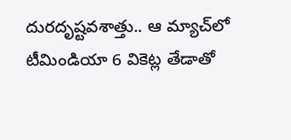దురదృష్టవశాత్తు.. ఆ మ్యాచ్‌లో టీమిండియా 6 వికెట్ల తేడాతో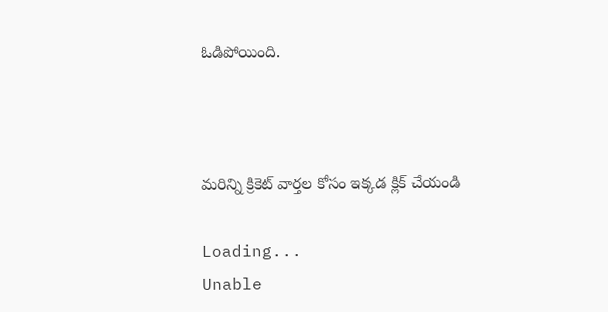ఓడిపోయింది.



మరిన్ని క్రికెట్‌ వార్తల కోసం ఇక్కడ క్లిక్‌ చేయండి

Loading...
Unable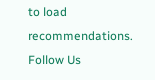to load recommendations.
Follow Us